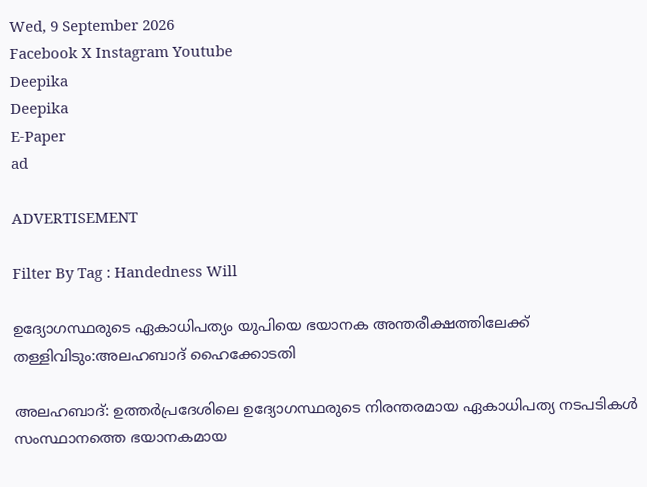Wed, 9 September 2026
Facebook X Instagram Youtube
Deepika
Deepika
E-Paper
ad

ADVERTISEMENT

Filter By Tag : Handedness Will

ഉദ്യോഗസ്ഥരുടെ ഏകാധിപത്യം യുപിയെ ഭയാനക അന്തരീക്ഷത്തിലേക്ക് തള്ളിവിടും:അലഹബാദ് ഹൈക്കോടതി

അലഹബാദ്: ഉത്തർപ്രദേശിലെ ഉദ്യോഗസ്ഥരുടെ നിരന്തരമായ ഏകാധിപത്യ നടപടികൾ സംസ്ഥാനത്തെ ഭയാനകമായ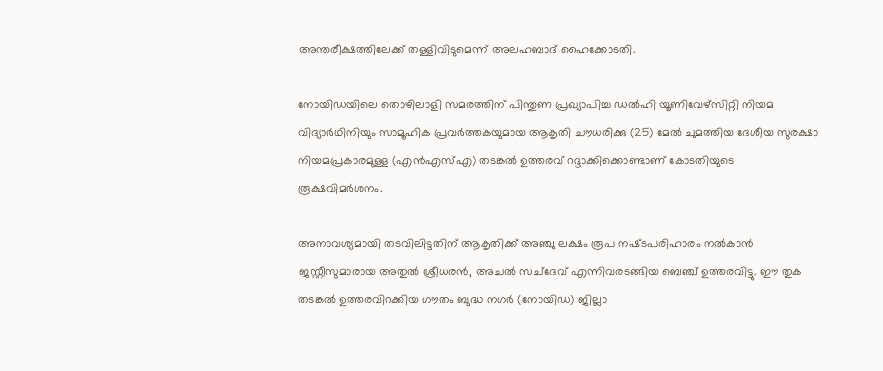അന്തരീക്ഷത്തിലേക്ക് തള്ളിവിടുമെന്ന് അലഹബാദ് ഹൈക്കോടതി.

നോയിഡയിലെ തൊഴിലാളി സമരത്തിന് പിന്തുണ പ്രഖ്യാപിച്ച ഡൽഹി യൂണിവേഴ്സിറ്റി നിയമ വിദ്യാർഥിനിയും സാമൂഹിക പ്രവർത്തകയുമായ ആകൃതി ചൗധരിക്കു (25) മേൽ ചുമത്തിയ ദേശീയ സുരക്ഷാ നിയമപ്രകാരമുള്ള (എൻഎസ്എ) തടങ്കൽ ഉത്തരവ് റദ്ദാക്കിക്കൊണ്ടാണ് കോടതിയുടെ രൂക്ഷവിമർശനം.

അനാവശ്യമായി തടവിലിട്ടതിന് ആകൃതിക്ക് അഞ്ചു ലക്ഷം രൂപ നഷ്‌ടപരിഹാരം നൽകാൻ ജസ്റ്റീസുമാരായ അതുൽ ശ്രീധരൻ, അചൽ സച്ദേവ് എന്നിവരടങ്ങിയ ബെഞ്ച് ഉത്തരവിട്ടു. ഈ തുക തടങ്കൽ ഉത്തരവിറക്കിയ ഗൗതം ബുദ്ധ നഗർ (നോയിഡ) ജില്ലാ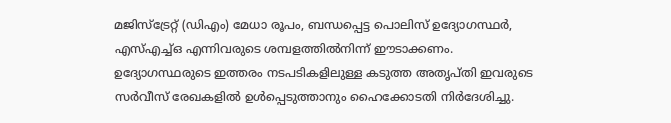മജിസ്ട്രേറ്റ് (ഡിഎം) മേധാ രൂപം, ബന്ധപ്പെട്ട പൊലിസ് ഉദ്യോഗസ്ഥർ, എസ്എച്ച്ഒ എന്നിവരുടെ ശമ്പളത്തിൽനിന്ന് ഈടാക്കണം. ഉദ്യോഗസ്ഥരുടെ ഇത്തരം നടപടികളിലുള്ള കടുത്ത അതൃപ്തി ഇവരുടെ സർവീസ് രേഖകളിൽ ഉൾപ്പെടുത്താനും ഹൈക്കോടതി നിർദേശിച്ചു.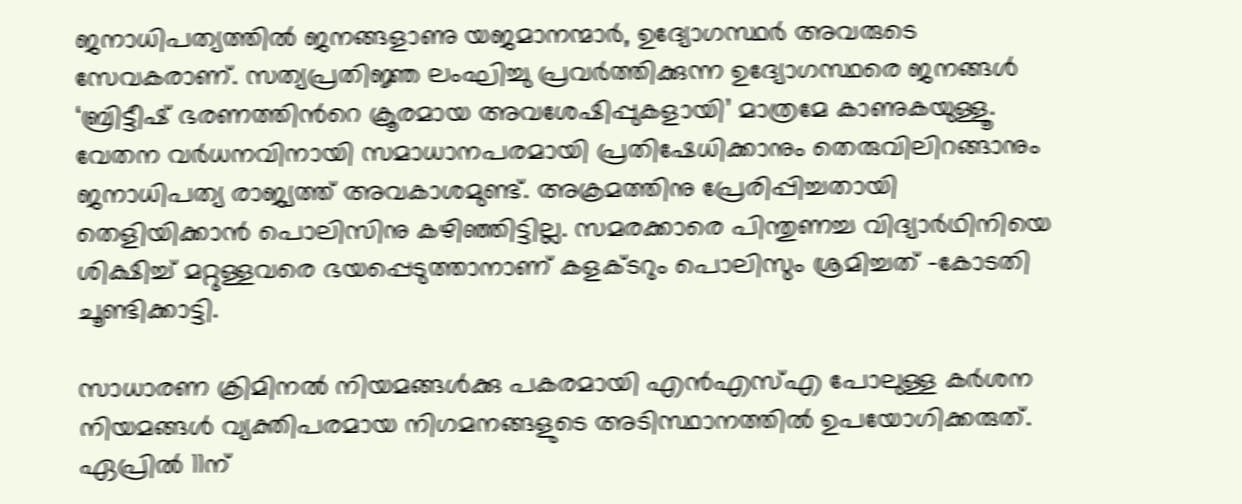ജനാധിപത്യത്തിൽ ജനങ്ങളാണു യജമാനന്മാർ, ഉദ്യോഗസ്ഥർ അവരുടെ സേവകരാണ്. സത്യപ്രതിജ്ഞ ലംഘിച്ചു പ്രവർത്തിക്കുന്ന ഉദ്യോഗസ്ഥരെ ജനങ്ങൾ ‘ബ്രിട്ടീഷ് ഭരണത്തിന്‍റെ ക്രൂരമായ അവശേഷിപ്പുകളായി’ മാത്രമേ കാണുകയുള്ളൂ. വേതന വർധനവിനായി സമാധാനപരമായി പ്രതിഷേധിക്കാനും തെരുവിലിറങ്ങാനും ജനാധിപത്യ രാജ്യത്ത് അവകാശമുണ്ട്. അക്രമത്തിനു പ്രേരിപ്പിച്ചതായി തെളിയിക്കാൻ പൊലിസിനു കഴിഞ്ഞിട്ടില്ല. സമരക്കാരെ പിന്തുണച്ച വിദ്യാർഥിനിയെ ശിക്ഷിച്ച് മറ്റുള്ളവരെ ഭയപ്പെടുത്താനാണ് കളക്‌ടറും പൊലിസും ശ്രമിച്ചത് -കോടതി ചൂണ്ടിക്കാട്ടി.

സാധാരണ ക്രിമിനൽ നിയമങ്ങൾക്കു പകരമായി എൻഎസ്എ പോലുള്ള കർശന നിയമങ്ങൾ വ്യക്തിപരമായ നിഗമനങ്ങളുടെ അടിസ്ഥാനത്തിൽ ഉപയോഗിക്കരുത്. ഏപ്രിൽ 11ന്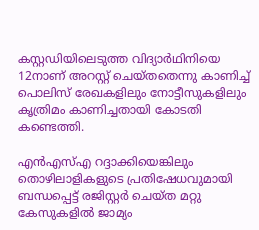കസ്റ്റഡിയിലെടുത്ത വിദ്യാർഥിനിയെ 12നാണ് അറസ്റ്റ് ചെയ്തതെന്നു കാണിച്ച് പൊലിസ് രേഖകളിലും നോട്ടീസുകളിലും കൃത്രിമം കാണിച്ചതായി കോടതി കണ്ടെത്തി.

എൻഎസ്എ റദ്ദാക്കിയെങ്കിലും തൊഴിലാളികളുടെ പ്രതിഷേധവുമായി ബന്ധപ്പെട്ട് രജിസ്റ്റർ ചെയ്ത മറ്റു കേസുകളിൽ ജാമ്യം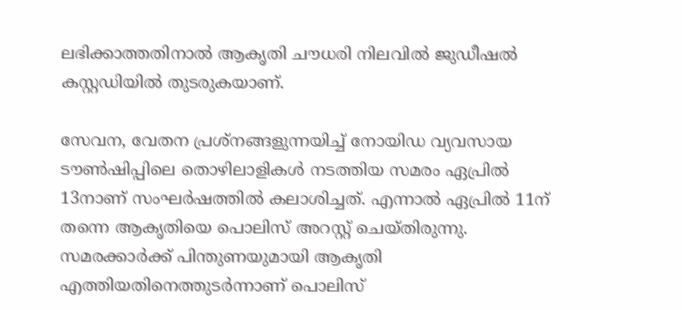ലഭിക്കാത്തതിനാൽ ആകൃതി ചൗധരി നിലവിൽ ജുഡീഷൽ കസ്റ്റഡിയിൽ തുടരുകയാണ്.

സേവന, വേതന പ്രശ്നങ്ങളുന്നയിച്ച് നോയിഡ വ്യവസായ ടൗൺഷിപ്പിലെ തൊഴിലാളികൾ നടത്തിയ സമരം ഏപ്രിൽ 13നാണ് സംഘർഷത്തിൽ കലാശിച്ചത്. എന്നാൽ ഏപ്രിൽ 11ന് തന്നെ ആകൃതിയെ പൊലിസ് അറസ്റ്റ് ചെയ്തിരുന്നു. സമരക്കാർക്ക് പിന്തുണയുമായി ആകൃതി എത്തിയതിനെത്തുടർന്നാണ് പൊലിസ്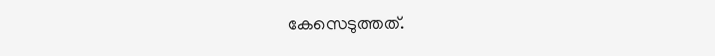കേസെടുത്തത്.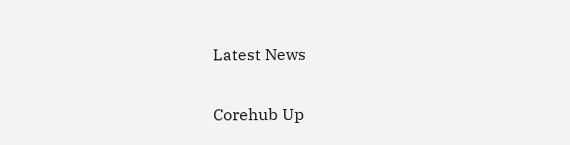Latest News

Corehub Up